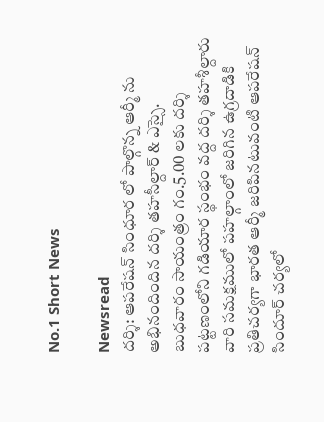No.1 Short News

Newsread
దర్శి: ఆపరేషన్ సింధూర లో పాల్గొన్న ఆర్మీ ను అభినందిందిన దర్శి తహసీల్దార్ & ఎస్సై.
బుధవారం సాయంత్రం గం.5.00 లకు దర్శి పట్టణంలోని గడియార స్థంభం వద్ద దర్శి తహశీల్దారు వారి సమక్షములో పహల్గాంలో జరిగిన ఉగ్రదాడికి ప్రతిచర్యగా భారత ఆర్మీ జరిపినటువంటి ఆపరేషన్ సిందూర్ చర్యలో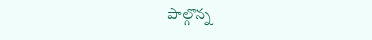పాల్గొన్న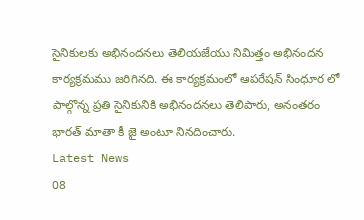సైనికులకు అభినందనలు తెలియజేయు నిమిత్తం అభినందన కార్యక్రమము జరిగినది. ఈ కార్యక్రమంలో ఆపరేషన్ సింధూర లో పాల్గొన్న ప్రతి సైనికునికి అభినందనలు తెలిపారు, అనంతరం భారత్ మాతా కీ జై అంటూ నినదించారు.
Latest News
08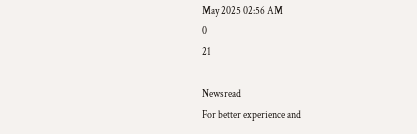May 2025 02:56 AM
0
21

Newsread
For better experience and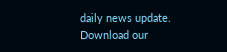daily news update.
Download our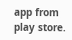app from play store.